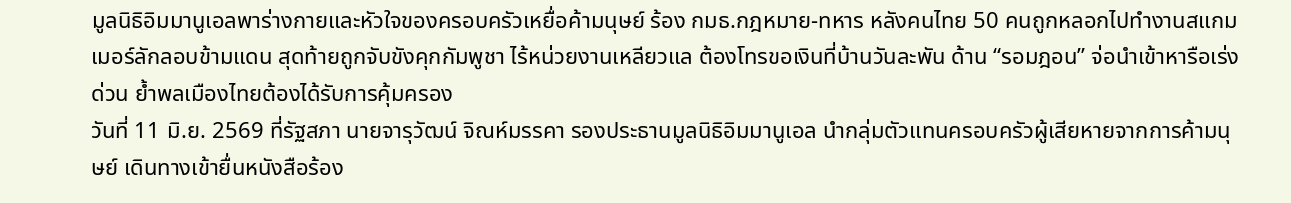มูลนิธิอิมมานูเอลพาร่างกายและหัวใจของครอบครัวเหยื่อค้ามนุษย์ ร้อง กมธ.กฎหมาย-ทหาร หลังคนไทย 50 คนถูกหลอกไปทำงานสแกมเมอร์ลักลอบข้ามแดน สุดท้ายถูกจับขังคุกกัมพูชา ไร้หน่วยงานเหลียวแล ต้องโทรขอเงินที่บ้านวันละพัน ด้าน “รอมฎอน” จ่อนำเข้าหารือเร่งด่วน ย้ำพลเมืองไทยต้องได้รับการคุ้มครอง
วันที่ 11 มิ.ย. 2569 ที่รัฐสภา นายจารุวัฒน์ จิณห์มรรคา รองประธานมูลนิธิอิมมานูเอล นำกลุ่มตัวแทนครอบครัวผู้เสียหายจากการค้ามนุษย์ เดินทางเข้ายื่นหนังสือร้อง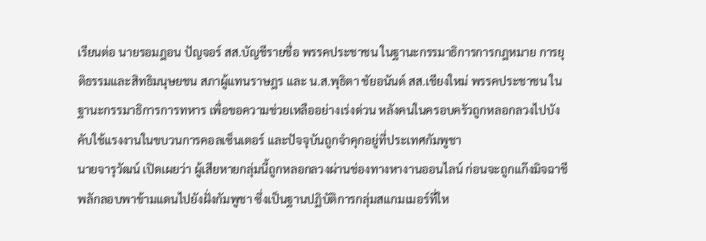เรียนต่อ นายรอมฎอน ปัญจอร์ สส.บัญชีรายชื่อ พรรคประชาชน ในฐานะกรรมาธิการการกฎหมาย การยุติธรรมและสิทธิมนุษยชน สภาผู้แทนราษฎร และ น.ส.พุธิตา ชัยอนันต์ สส.เชียงใหม่ พรรคประชาชน ในฐานะกรรมาธิการการทหาร เพื่อขอความช่วยเหลืออย่างเร่งด่วน หลังคนในครอบครัวถูกหลอกลวงไปบังคับใช้แรงงานในขบวนการคอลเซ็นเตอร์ และปัจจุบันถูกจำคุกอยู่ที่ประเทศกัมพูชา
นายจารุวัฒน์ เปิดเผยว่า ผู้เสียหายกลุ่มนี้ถูกหลอกลวงผ่านช่องทางหางานออนไลน์ ก่อนจะถูกแก๊งมิจฉาชีพลักลอบพาข้ามแดนไปยังฝั่งกัมพูชา ซึ่งเป็นฐานปฏิบัติการกลุ่มสแกมเมอร์ที่ให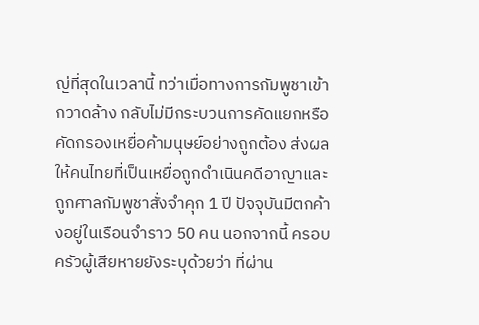ญ่ที่สุดในเวลานี้ ทว่าเมื่อทางการกัมพูชาเข้ากวาดล้าง กลับไม่มีกระบวนการคัดแยกหรือคัดกรองเหยื่อค้ามนุษย์อย่างถูกต้อง ส่งผลให้คนไทยที่เป็นเหยื่อถูกดำเนินคดีอาญาและถูกศาลกัมพูชาสั่งจำคุก 1 ปี ปัจจุบันมีตกค้างอยู่ในเรือนจำราว 50 คน นอกจากนี้ ครอบครัวผู้เสียหายยังระบุด้วยว่า ที่ผ่าน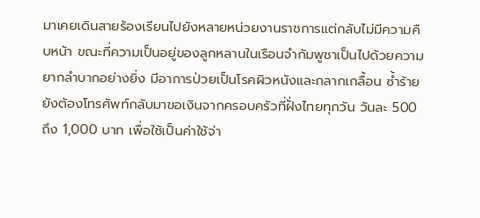มาเคยเดินสายร้องเรียนไปยังหลายหน่วยงานราชการแต่กลับไม่มีความคืบหน้า ขณะที่ความเป็นอยู่ของลูกหลานในเรือนจำกัมพูชาเป็นไปด้วยความยากลำบากอย่างยิ่ง มีอาการป่วยเป็นโรคผิวหนังและกลากเกลื้อน ซ้ำร้ายยังต้องโทรศัพท์กลับมาขอเงินจากครอบครัวที่ฝั่งไทยทุกวัน วันละ 500 ถึง 1,000 บาท เพื่อใช้เป็นค่าใช้จ่า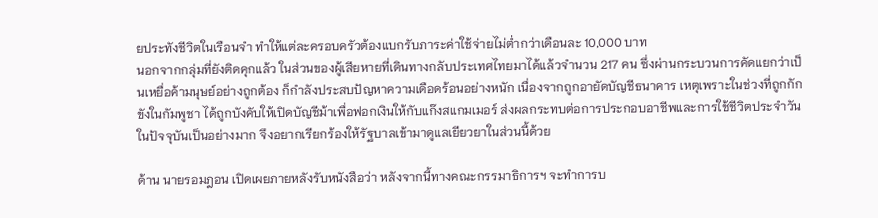ยประทังชีวิตในเรือนจำ ทำให้แต่ละครอบครัวต้องแบกรับภาระค่าใช้จ่ายไม่ต่ำกว่าเดือนละ 10,000 บาท
นอกจากกลุ่มที่ยังติดคุกแล้ว ในส่วนของผู้เสียหายที่เดินทางกลับประเทศไทยมาได้แล้วจำนวน 217 คน ซึ่งผ่านกระบวนการคัดแยกว่าเป็นเหยื่อค้ามนุษย์อย่างถูกต้อง ก็กำลังประสบปัญหาความเดือดร้อนอย่างหนัก เนื่องจากถูกอายัดบัญชีธนาคาร เหตุเพราะในช่วงที่ถูกกักขังในกัมพูชา ได้ถูกบังคับให้เปิดบัญชีม้าเพื่อฟอกเงินให้กับแก๊งสแกมเมอร์ ส่งผลกระทบต่อการประกอบอาชีพและการใช้ชีวิตประจำวันในปัจจุบันเป็นอย่างมาก จึงอยากเรียกร้องให้รัฐบาลเข้ามาดูแลเยียวยาในส่วนนี้ด้วย

ด้าน นายรอมฎอน เปิดเผยภายหลังรับหนังสือว่า หลังจากนี้ทางคณะกรรมาธิการฯ จะทำการบ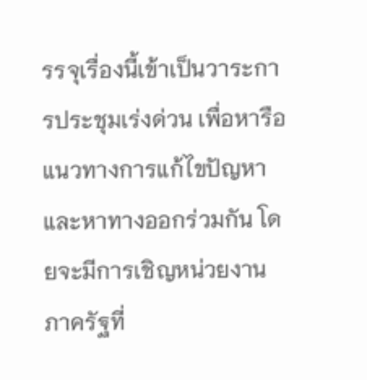รรจุเรื่องนี้เข้าเป็นวาระการประชุมเร่งด่วน เพื่อหารือแนวทางการแก้ไขปัญหาและหาทางออกร่วมกัน โดยจะมีการเชิญหน่วยงานภาครัฐที่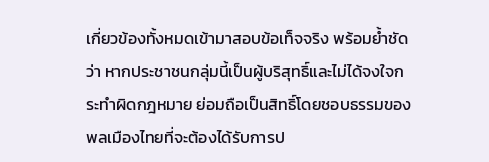เกี่ยวข้องทั้งหมดเข้ามาสอบข้อเท็จจริง พร้อมย้ำชัดว่า หากประชาชนกลุ่มนี้เป็นผู้บริสุทธิ์และไม่ได้จงใจกระทำผิดกฎหมาย ย่อมถือเป็นสิทธิ์โดยชอบธรรมของพลเมืองไทยที่จะต้องได้รับการป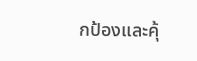กป้องและคุ้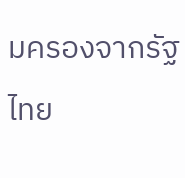มครองจากรัฐไทย